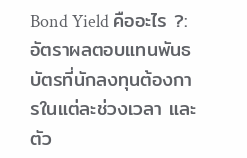Bond Yield คืออะไร ?: อัตราผลตอบแทนพันธบัตรที่นักลงทุนต้องการในแต่ละช่วงเวลา และตัว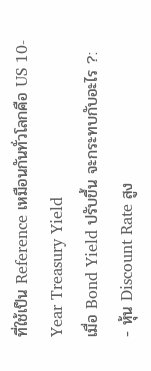ที่ใช้เป็น Reference เหมือนกันทั่วโลกคือ US 10-Year Treasury Yield
เมื่อ Bond Yield ปรับขึ้น จะกระทบกับอะไร ?:
- หุ้น Discount Rate สูง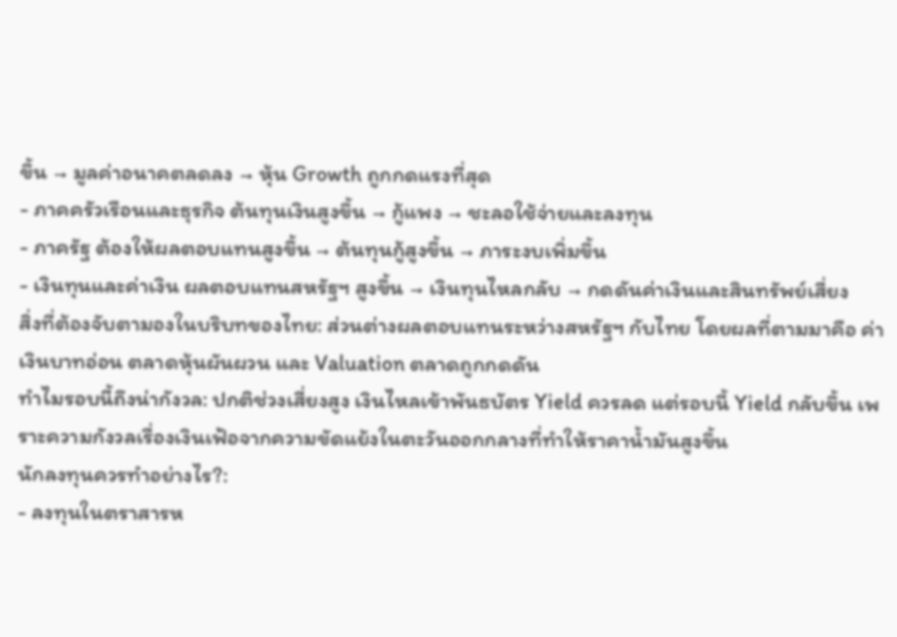ขึ้น → มูลค่าอนาคตลดลง → หุ้น Growth ถูกกดแรงที่สุด
- ภาคครัวเรือนและธุรกิจ ต้นทุนเงินสูงขึ้น → กู้แพง → ชะลอใช้จ่ายและลงทุน
- ภาครัฐ ต้องให้ผลตอบแทนสูงขึ้น → ต้นทุนกู้สูงขึ้น → ภาระงบเพิ่มขึ้น
- เงินทุนและค่าเงิน ผลตอบแทนสหรัฐฯ สูงขึ้น → เงินทุนไหลกลับ → กดดันค่าเงินและสินทรัพย์เสี่ยง
สิ่งที่ต้องจับตามองในบริบทของไทย: ส่วนต่างผลตอบแทนระหว่างสหรัฐฯ กับไทย โดยผลที่ตามมาคือ ค่าเงินบาทอ่อน ตลาดหุ้นผันผวน และ Valuation ตลาดถูกกดดัน
ทำไมรอบนี้ถึงน่ากังวล: ปกติช่วงเสี่ยงสูง เงินไหลเข้าพันธบัตร Yield ควรลด แต่รอบนี้ Yield กลับขึ้น เพราะความกังวลเรื่องเงินเฟ้อจากความขัดแย้งในตะวันออกกลางที่ทำให้ราคาน้ำมันสูงขึ้น
นักลงทุนควรทำอย่างไร?:
- ลงทุนในตราสารห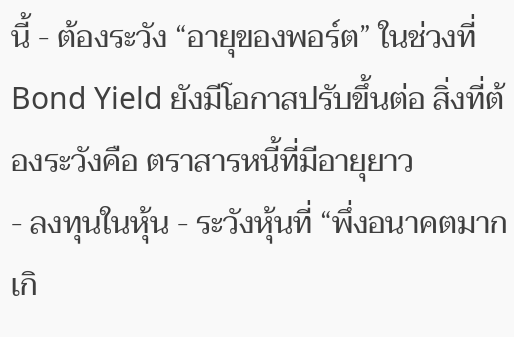นี้ - ต้องระวัง “อายุของพอร์ต” ในช่วงที่ Bond Yield ยังมีโอกาสปรับขึ้นต่อ สิ่งที่ต้องระวังคือ ตราสารหนี้ที่มีอายุยาว
- ลงทุนในหุ้น - ระวังหุ้นที่ “พึ่งอนาคตมากเกิ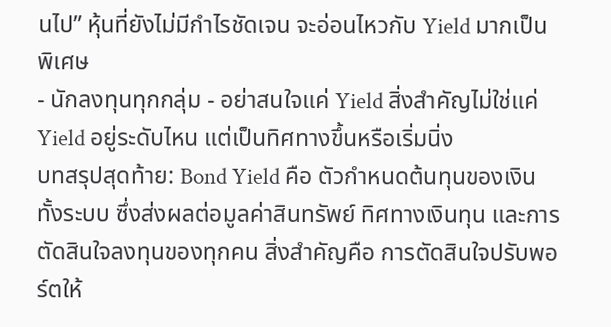นไป” หุ้นที่ยังไม่มีกำไรชัดเจน จะอ่อนไหวกับ Yield มากเป็นพิเศษ
- นักลงทุนทุกกลุ่ม - อย่าสนใจแค่ Yield สิ่งสำคัญไม่ใช่แค่ Yield อยู่ระดับไหน แต่เป็นทิศทางขึ้นหรือเริ่มนิ่ง
บทสรุปสุดท้าย: Bond Yield คือ ตัวกำหนดต้นทุนของเงินทั้งระบบ ซึ่งส่งผลต่อมูลค่าสินทรัพย์ ทิศทางเงินทุน และการตัดสินใจลงทุนของทุกคน สิ่งสำคัญคือ การตัดสินใจปรับพอร์ตให้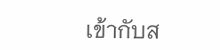เข้ากับส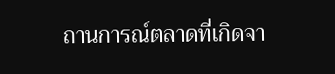ถานการณ์ตลาดที่เกิดจา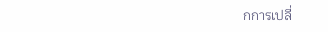กการเปลี่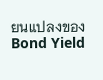ยนแปลงของ Bond Yield